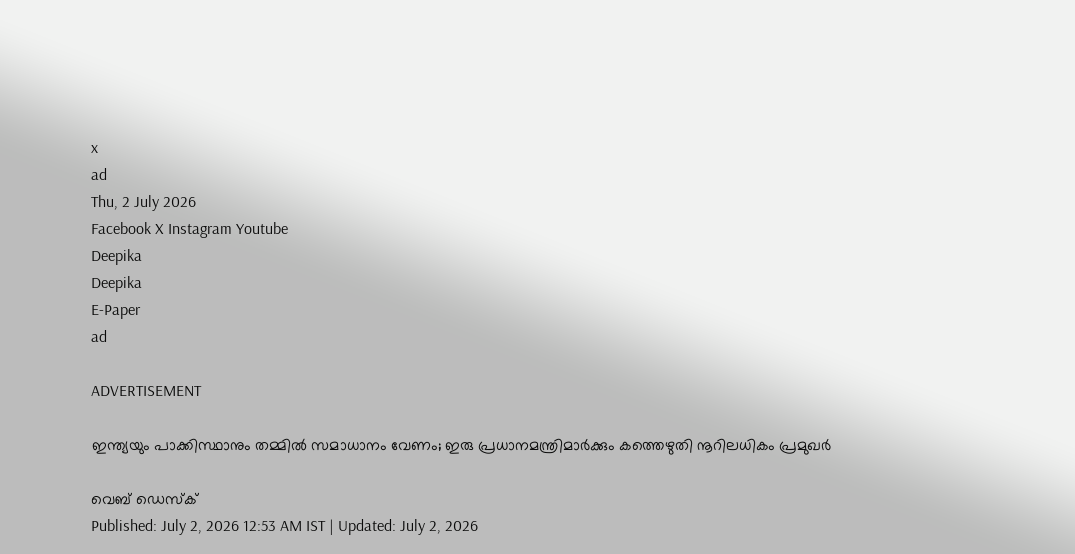x
ad
Thu, 2 July 2026
Facebook X Instagram Youtube
Deepika
Deepika
E-Paper
ad

ADVERTISEMENT

ഇന്ത്യയും പാക്കിസ്ഥാനും തമ്മിൽ സമാധാനം വേണം; ഇരു പ്രധാനമന്ത്രിമാർക്കും കത്തെഴുതി നൂറിലധികം പ്രമുഖർ

വെബ് ഡെസ്ക്
Published: July 2, 2026 12:53 AM IST | Updated: July 2, 2026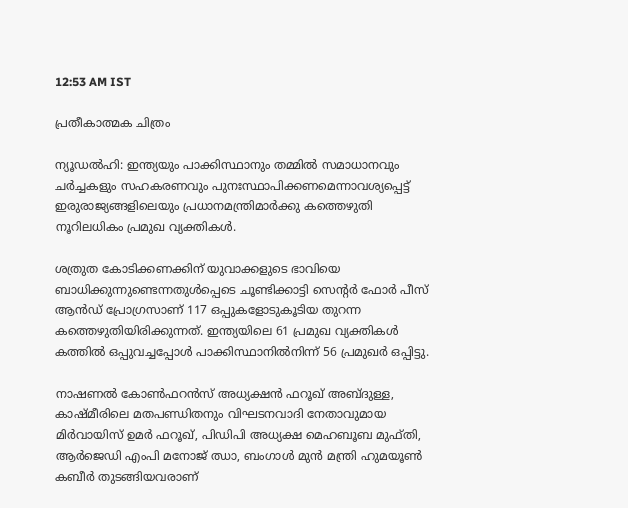12:53 AM IST

പ്രതീകാത്മക ചിത്രം

ന്യൂഡൽഹി: ഇന്ത്യയും പാക്കിസ്ഥാനും തമ്മിൽ സമാധാനവും ചർച്ചകളും സഹകരണവും പുനഃസ്ഥാപിക്കണമെന്നാവശ്യപ്പെട്ട് ഇരുരാജ്യങ്ങളിലെയും പ്രധാനമന്ത്രിമാർക്കു കത്തെഴുതി നൂറിലധികം പ്രമുഖ വ്യക്തികൾ.

ശത്രുത കോടിക്കണക്കിന് യുവാക്കളുടെ ഭാവിയെ ബാധിക്കുന്നുണ്ടെന്നതുൾപ്പെടെ ചൂണ്ടിക്കാട്ടി സെന്‍റർ ഫോർ പീസ് ആൻഡ് പ്രോഗ്രസാണ് 117 ഒപ്പുകളോടുകൂടിയ തുറന്ന കത്തെഴുതിയിരിക്കുന്നത്. ഇന്ത്യയിലെ 61 പ്രമുഖ വ്യക്തികൾ കത്തിൽ ഒപ്പുവച്ചപ്പോൾ പാക്കിസ്ഥാനിൽനിന്ന് 56 പ്രമുഖർ ഒപ്പിട്ടു.

നാഷണൽ കോൺഫറൻസ് അധ്യക്ഷൻ ഫറൂഖ് അബ്‌ദുള്ള, കാഷ്മീരിലെ മതപണ്ഡിതനും വിഘടനവാദി നേതാവുമായ മിർവായിസ് ഉമർ ഫറൂഖ്, പിഡിപി അധ്യക്ഷ മെഹബൂബ മുഫ്തി, ആർജെഡി എംപി മനോജ് ഝാ, ബംഗാൾ മുൻ മന്ത്രി ഹുമയൂൺ കബീർ തുടങ്ങിയവരാണ്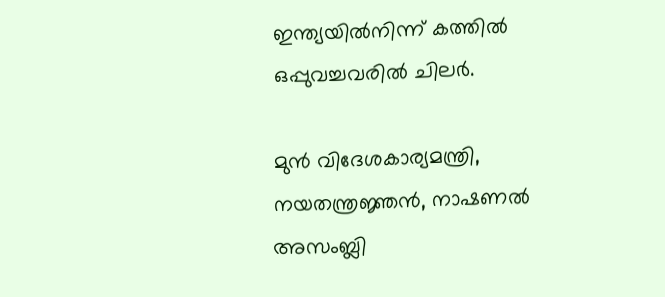ഇന്ത്യയിൽനിന്ന് കത്തിൽ ഒപ്പുവച്ചവരിൽ ചിലർ.

മുൻ വിദേശകാര്യമന്ത്രി, നയതന്ത്രജ്ഞൻ, നാഷണൽ അസംബ്ലി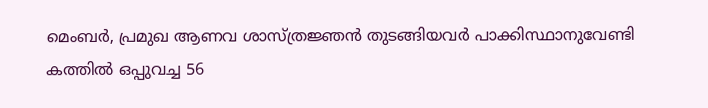മെംബർ, പ്രമുഖ ആണവ ശാസ്ത്രജ്ഞൻ തുടങ്ങിയവർ പാക്കിസ്ഥാനുവേണ്ടി കത്തിൽ ഒപ്പുവച്ച 56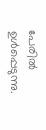പേരിൽ ഉൾപ്പെടുന്നു.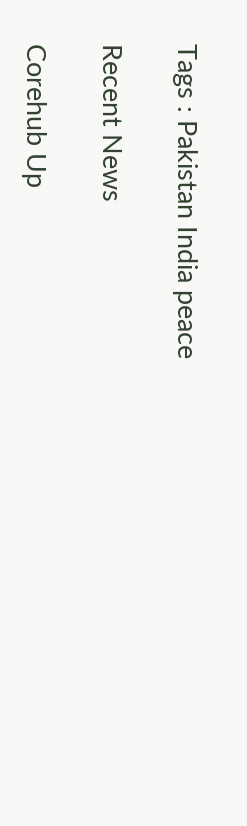Tags : Pakistan India peace

Recent News

Corehub Up